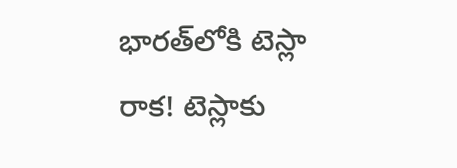భారత్‌లోకి టెస్లా రాక! టెస్లాకు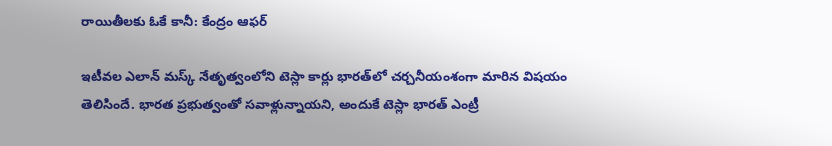రాయితీలకు ఓకే కానీ: కేంద్రం ఆఫర్

ఇటీవల ఎలాన్ మస్క్ నేతృత్వంలోని టెస్లా కార్లు భారత్‌లో చర్చనీయంశంగా మారిన విషయం తెలిసిందే. భారత ప్రభుత్వంతో సవాళ్లున్నాయని, అందుకే టెస్లా భారత్ ఎంట్రీ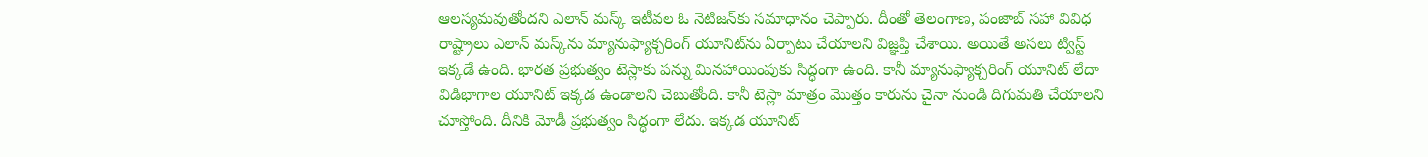ఆలస్యమవుతోందని ఎలాన్ మస్క్ ఇటీవల ఓ నెటిజన్‌కు సమాధానం చెప్పారు. దీంతో తెలంగాణ, పంజాబ్ సహా వివిధ రాష్ట్రాలు ఎలాన్ మస్క్‌ను మ్యానుఫ్యాక్చరింగ్ యూనిట్‌ను ఏర్పాటు చేయాలని విజ్ఞప్తి చేశాయి. అయితే అసలు ట్విస్ట్ ఇక్కడే ఉంది. భారత ప్రభుత్వం టెస్లాకు పన్ను మినహాయింపుకు సిద్ధంగా ఉంది. కానీ మ్యానుఫ్యాక్చరింగ్ యూనిట్ లేదా విడిభాగాల యూనిట్ ఇక్కడ ఉండాలని చెబుతోంది. కానీ టెస్లా మాత్రం మొత్తం కారును చైనా నుండి దిగుమతి చేయాలని చూస్తోంది. దీనికి మోడీ ప్రభుత్వం సిద్ధంగా లేదు. ఇక్కడ యూనిట్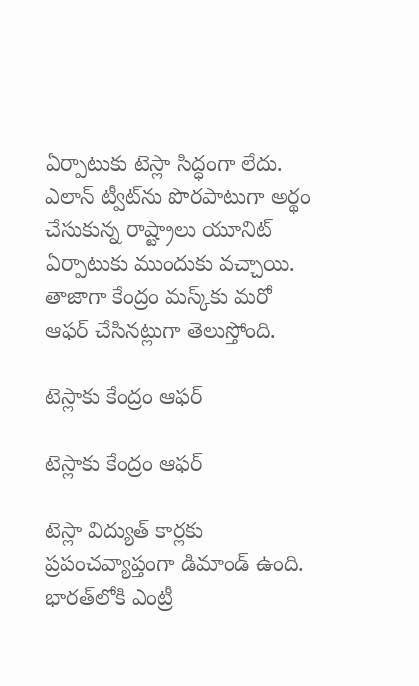ఏర్పాటుకు టెస్లా సిద్ధంగా లేదు. ఎలాన్ ట్వీట్‌ను పొరపాటుగా అర్థం చేసుకున్న రాష్ట్రాలు యూనిట్ ఏర్పాటుకు ముందుకు వచ్చాయి. తాజాగా కేంద్రం మస్క్‌కు మరో ఆఫర్ చేసినట్లుగా తెలుస్తోంది.

టెస్లాకు కేంద్రం ఆఫర్

టెస్లాకు కేంద్రం ఆఫర్

టెస్లా విద్యుత్ కార్లకు ప్రపంచవ్యాప్తంగా డిమాండ్ ఉంది. భారత్‌లోకి ఎంట్రీ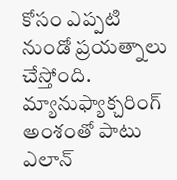కోసం ఎప్పటి నుండో ప్రయత్నాలు చేస్తోంది. మ్యానుఫ్యాక్చరింగ్ అంశంతో పాటు ఎలాన్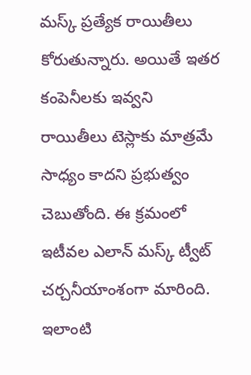మస్క్ ప్రత్యేక రాయితీలు కోరుతున్నారు. అయితే ఇతర కంపెనీలకు ఇవ్వని రాయితీలు టెస్లాకు మాత్రమే సాధ్యం కాదని ప్రభుత్వం చెబుతోంది. ఈ క్రమంలో ఇటీవల ఎలాన్ మస్క్ ట్వీట్ చర్చనీయాంశంగా మారింది. ఇలాంటి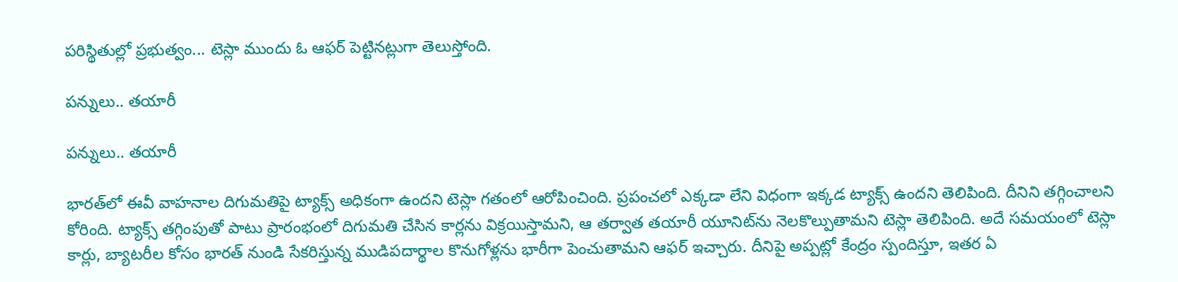పరిస్థితుల్లో ప్రభుత్వం... టెస్లా ముందు ఓ ఆఫర్ పెట్టినట్లుగా తెలుస్తోంది.

పన్నులు.. తయారీ

పన్నులు.. తయారీ

భారత్‌లో ఈవీ వాహనాల దిగుమతిపై ట్యాక్స్ అధికంగా ఉందని టెస్లా గతంలో ఆరోపించింది. ప్రపంచలో ఎక్కడా లేని విధంగా ఇక్కడ ట్యాక్స్ ఉందని తెలిపింది. దీనిని తగ్గించాలని కోరింది. ట్యాక్స్ తగ్గింపుతో పాటు ప్రారంభంలో దిగుమతి చేసిన కార్లను విక్రయిస్తామని, ఆ తర్వాత తయారీ యూనిట్‌ను నెలకొల్పుతామని టెస్లా తెలిపింది. అదే సమయంలో టెస్లా కార్లు, బ్యాటరీల కోసం భారత్ నుండి సేకరిస్తున్న ముడిపదార్థాల కొనుగోళ్లను భారీగా పెంచుతామని ఆఫర్ ఇచ్చారు. దీనిపై అప్పట్లో కేంద్రం స్పందిస్తూ, ఇతర ఏ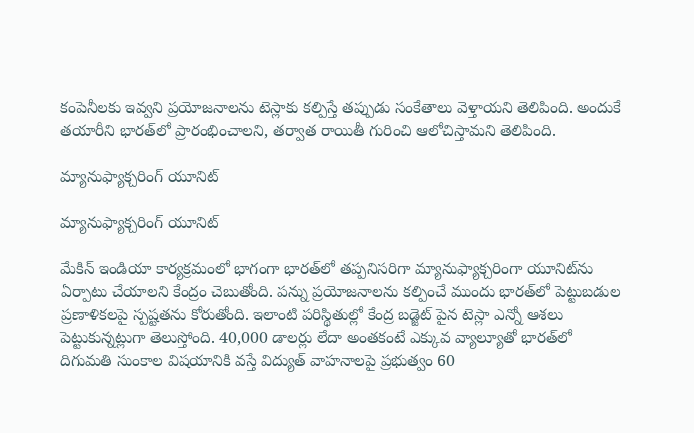కంపెనీలకు ఇవ్వని ప్రయోజనాలను టెస్లాకు కల్పిస్తే తప్పుడు సంకేతాలు వెళ్తాయని తెలిపింది. అందుకే తయారీని భారత్‌లో ప్రారంభించాలని, తర్వాత రాయితీ గురించి ఆలోచిస్తామని తెలిపింది.

మ్యానుఫ్యాక్చరింగ్ యూనిట్

మ్యానుఫ్యాక్చరింగ్ యూనిట్

మేకిన్ ఇండియా కార్యక్రమంలో భాగంగా భారత్‌లో తప్పనిసరిగా మ్యానుఫ్యాక్చరింగా యూనిట్‌ను ఏర్పాటు చేయాలని కేంద్రం చెబుతోంది. పన్ను ప్రయోజనాలను కల్పించే ముందు భారత్‌లో పెట్టుబడుల ప్రణాళికలపై స్పష్టతను కోరుతోంది. ఇలాంటి పరిస్థితుల్లో కేంద్ర బడ్జెట్ పైన టెస్లా ఎన్నో ఆశలు పెట్టుకున్నట్లుగా తెలుస్తోంది. 40,000 డాలర్లు లేదా అంతకంటే ఎక్కువ వ్యాల్యూతో భారత్‌లో దిగుమతి సుంకాల విషయానికి వస్తే విద్యుత్ వాహనాలపై ప్రభుత్వం 60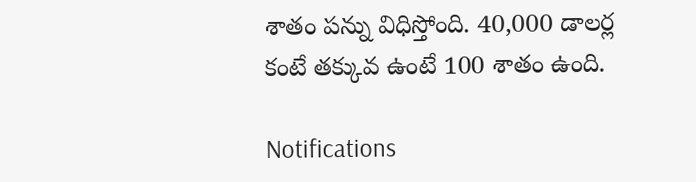శాతం పన్ను విధిస్తోంది. 40,000 డాలర్ల కంటే తక్కువ ఉంటే 100 శాతం ఉంది.

Notifications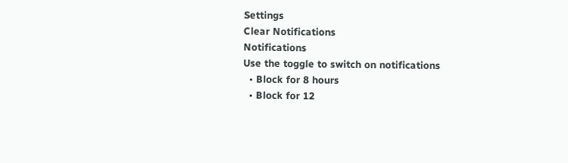Settings
Clear Notifications
Notifications
Use the toggle to switch on notifications
  • Block for 8 hours
  • Block for 12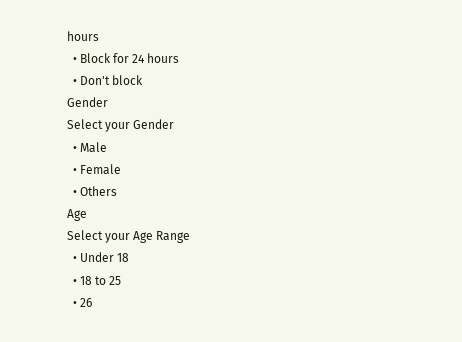hours
  • Block for 24 hours
  • Don't block
Gender
Select your Gender
  • Male
  • Female
  • Others
Age
Select your Age Range
  • Under 18
  • 18 to 25
  • 26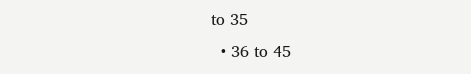to 35
  • 36 to 45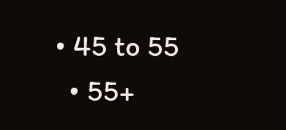• 45 to 55
  • 55+